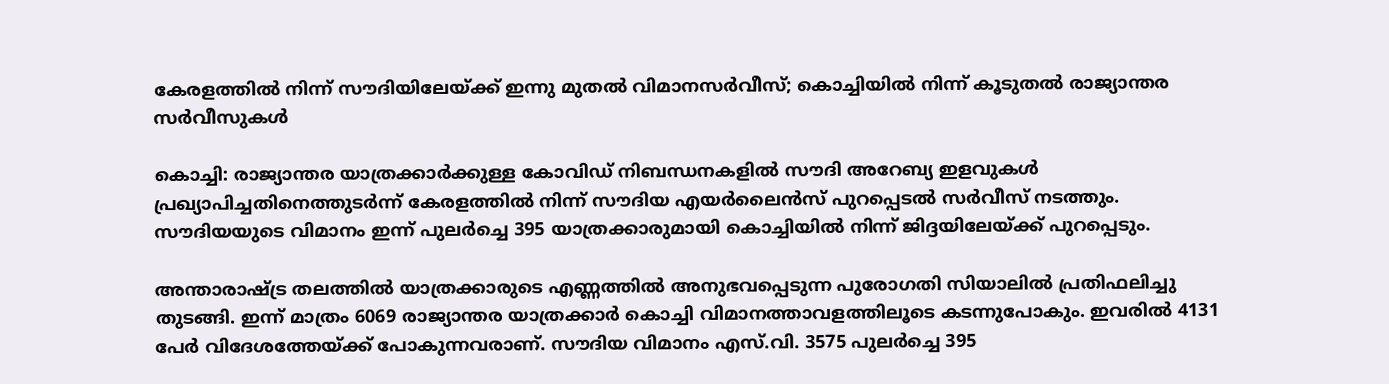കേരളത്തില്‍ നിന്ന് സൗദിയിലേയ്ക്ക് ഇന്നു മുതല്‍ വിമാനസര്‍വീസ്; കൊച്ചിയില്‍ നിന്ന് കൂടുതല്‍ രാജ്യാന്തര സര്‍വീസുകള്‍

കൊച്ചി: രാജ്യാന്തര യാത്രക്കാര്‍ക്കുള്ള കോവിഡ് നിബന്ധനകളില്‍ സൗദി അറേബ്യ ഇളവുകള്‍ പ്രഖ്യാപിച്ചതിനെത്തുടര്‍ന്ന് കേരളത്തില്‍ നിന്ന് സൗദിയ എയര്‍ലൈന്‍സ് പുറപ്പെടല്‍ സര്‍വീസ് നടത്തും. സൗദിയയുടെ വിമാനം ഇന്ന് പുലര്‍ച്ചെ 395 യാത്രക്കാരുമായി കൊച്ചിയില്‍ നിന്ന് ജിദ്ദയിലേയ്ക്ക് പുറപ്പെടും.

അന്താരാഷ്ട്ര തലത്തില്‍ യാത്രക്കാരുടെ എണ്ണത്തില്‍ അനുഭവപ്പെടുന്ന പുരോഗതി സിയാലില്‍ പ്രതിഫലിച്ചു തുടങ്ങി. ഇന്ന് മാത്രം 6069 രാജ്യാന്തര യാത്രക്കാര്‍ കൊച്ചി വിമാനത്താവളത്തിലൂടെ കടന്നുപോകും. ഇവരില്‍ 4131 പേര്‍ വിദേശത്തേയ്ക്ക് പോകുന്നവരാണ്. സൗദിയ വിമാനം എസ്.വി. 3575 പുലര്‍ച്ചെ 395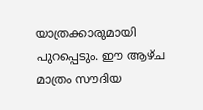യാത്രക്കാരുമായി പുറപ്പെടും. ഈ ആഴ്ച മാത്രം സൗദിയ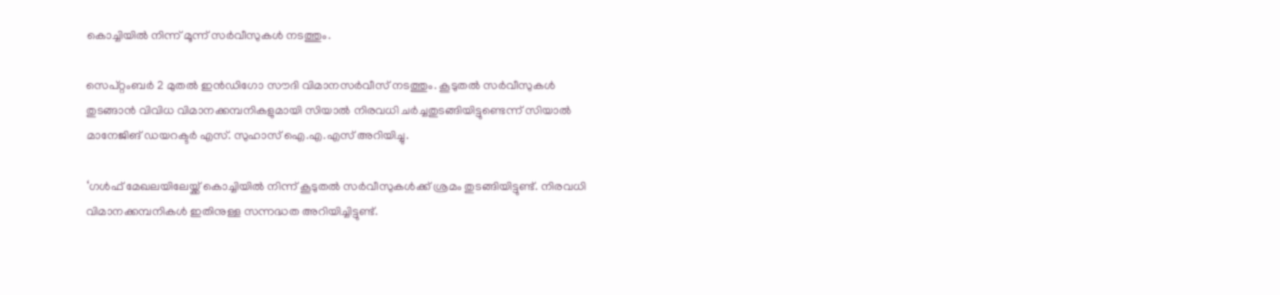കൊച്ചിയില്‍ നിന്ന് മൂന്ന് സര്‍വീസുകള്‍ നടത്തും.

സെപ്റ്റംബര്‍ 2 മുതല്‍ ഇന്‍ഡിഗോ സൗദി വിമാനസര്‍വീസ് നടത്തും. കൂടുതല്‍ സര്‍വീസുകള്‍ തുടങ്ങാന്‍ വിവിധ വിമാനക്കമ്പനികളുമായി സിയാല്‍ നിരവധി ചര്‍ച്ചതുടങ്ങിയിട്ടുണ്ടെന്ന് സിയാല്‍ മാനേജിങ് ഡയറക്ടര്‍ എസ്. സുഹാസ് ഐ.എ.എസ് അറിയിച്ചു.

‘ഗള്‍ഫ് മേഖലയിലേയ്ക്ക് കൊച്ചിയില്‍ നിന്ന് കൂടുതല്‍ സര്‍വീസുകള്‍ക്ക് ശ്രമം തുടങ്ങിയിട്ടുണ്ട്. നിരവധി വിമാനക്കമ്പനികള്‍ ഇതിനുള്ള സന്നദ്ധത അറിയിച്ചിട്ടുണ്ട്.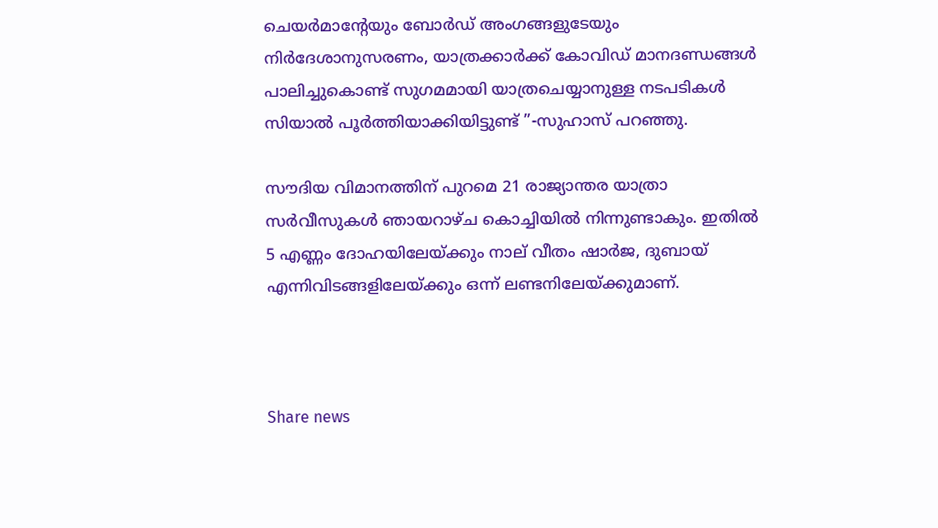ചെയര്‍മാന്റേയും ബോര്‍ഡ് അംഗങ്ങളുടേയും നിര്‍ദേശാനുസരണം, യാത്രക്കാര്‍ക്ക് കോവിഡ് മാനദണ്ഡങ്ങള്‍ പാലിച്ചുകൊണ്ട് സുഗമമായി യാത്രചെയ്യാനുള്ള നടപടികള്‍ സിയാല്‍ പൂര്‍ത്തിയാക്കിയിട്ടുണ്ട് ”-സുഹാസ് പറഞ്ഞു.

സൗദിയ വിമാനത്തിന് പുറമെ 21 രാജ്യാന്തര യാത്രാ സര്‍വീസുകള്‍ ഞായറാഴ്ച കൊച്ചിയില്‍ നിന്നുണ്ടാകും. ഇതില്‍ 5 എണ്ണം ദോഹയിലേയ്ക്കും നാല് വീതം ഷാര്‍ജ, ദുബായ് എന്നിവിടങ്ങളിലേയ്ക്കും ഒന്ന് ലണ്ടനിലേയ്ക്കുമാണ്.



Share news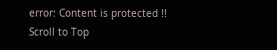error: Content is protected !!
Scroll to Top